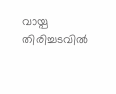വായ്പ തിരിച്ചടവിൽ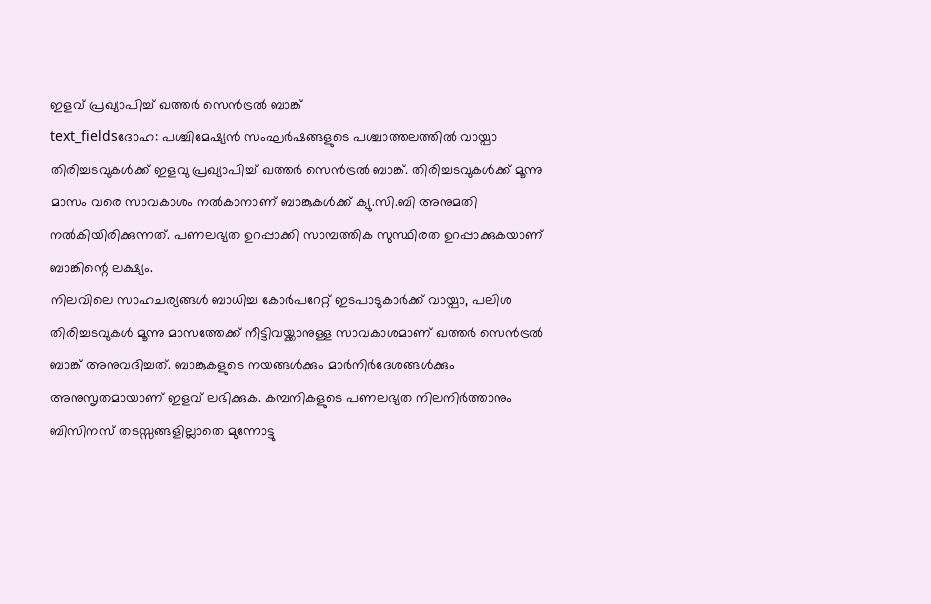ഇളവ് പ്രഖ്യാപിച്ച് ഖത്തർ സെൻട്രൽ ബാങ്ക്
text_fieldsദോഹ: പശ്ചിമേഷ്യൻ സംഘർഷങ്ങളുടെ പശ്ചാത്തലത്തിൽ വായ്പാ തിരിച്ചടവുകൾക്ക് ഇളവു പ്രഖ്യാപിച്ച് ഖത്തർ സെൻട്രൽ ബാങ്ക്. തിരിച്ചടവുകൾക്ക് മൂന്നു മാസം വരെ സാവകാശം നൽകാനാണ് ബാങ്കുകൾക്ക് ക്യു.സി.ബി അനുമതി നൽകിയിരിക്കുന്നത്. പണലഭ്യത ഉറപ്പാക്കി സാമ്പത്തിക സുസ്ഥിരത ഉറപ്പാക്കുകയാണ് ബാങ്കിന്റെ ലക്ഷ്യം.
നിലവിലെ സാഹചര്യങ്ങൾ ബാധിച്ച കോർപറേറ്റ് ഇടപാടുകാർക്ക് വായ്പാ, പലിശ തിരിച്ചടവുകൾ മൂന്നു മാസത്തേക്ക് നീട്ടിവയ്ക്കാനുള്ള സാവകാശമാണ് ഖത്തർ സെൻട്രൽ ബാങ്ക് അനുവദിച്ചത്. ബാങ്കുകളുടെ നയങ്ങൾക്കും മാർനിർദേശങ്ങൾക്കും അനുസൃതമായാണ് ഇളവ് ലഭിക്കുക. കമ്പനികളുടെ പണലഭ്യത നിലനിർത്താനും ബിസിനസ് തടസ്സങ്ങളില്ലാതെ മുന്നോട്ടു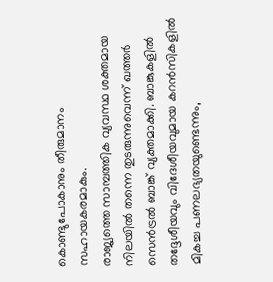കൊണ്ടുപോകാനും തീരുമാനം സഹായകരമാകും.
രാജ്യത്തെ സാമ്പത്തിക വ്യവസ്ഥ ശക്തമായ നിലയിൽ തന്നെ തുടരുന്നുവെന്ന് ഖത്തർ സെൻട്രൽ ബാങ്ക് വ്യക്തമാക്കി. ബാങ്കുകളിൽ തദ്ദേശീയവും വിദേശീയവുമായ കറൻസികളിൽ മികച്ച പണലഭ്യതയുണ്ടെന്നും,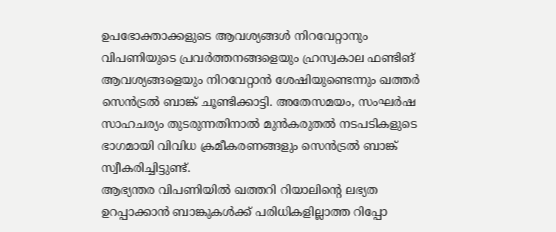ഉപഭോക്താക്കളുടെ ആവശ്യങ്ങൾ നിറവേറ്റാനും വിപണിയുടെ പ്രവർത്തനങ്ങളെയും ഹ്രസ്വകാല ഫണ്ടിങ് ആവശ്യങ്ങളെയും നിറവേറ്റാൻ ശേഷിയുണ്ടെന്നും ഖത്തർ സെൻട്രൽ ബാങ്ക് ചൂണ്ടിക്കാട്ടി. അതേസമയം, സംഘർഷ സാഹചര്യം തുടരുന്നതിനാൽ മുൻകരുതൽ നടപടികളുടെ ഭാഗമായി വിവിധ ക്രമീകരണങ്ങളും സെൻട്രൽ ബാങ്ക് സ്വീകരിച്ചിട്ടുണ്ട്.
ആഭ്യന്തര വിപണിയിൽ ഖത്തറി റിയാലിന്റെ ലഭ്യത ഉറപ്പാക്കാൻ ബാങ്കുകൾക്ക് പരിധികളില്ലാത്ത റിപ്പോ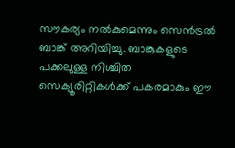സൗകര്യം നൽകുമെന്നും സെൻട്രൽ ബാങ്ക് അറിയിച്ചു. ബാങ്കുകളുടെ പക്കലുള്ള നിശ്ചിത സെക്യൂരിറ്റികൾക്ക് പകരമാകും ഈ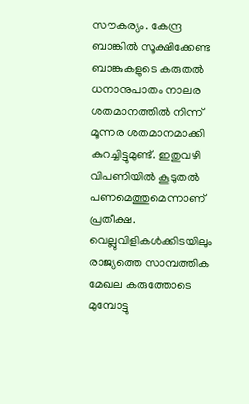സൗകര്യം. കേന്ദ്ര ബാങ്കിൽ സൂക്ഷിക്കേണ്ട ബാങ്കുകളുടെ കരുതൽ ധനാനുപാതം നാലര ശതമാനത്തിൽ നിന്ന് മൂന്നര ശതമാനമാക്കി കുറച്ചിട്ടുമുണ്ട്. ഇതുവഴി വിപണിയിൽ കൂടുതൽ പണമെത്തുമെന്നാണ് പ്രതീക്ഷ. വെല്ലുവിളികൾക്കിടയിലും രാജ്യത്തെ സാമ്പത്തിക മേഖല കരുത്തോടെ മുമ്പോട്ടു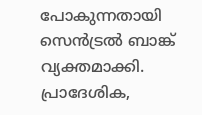പോകുന്നതായി സെൻട്രൽ ബാങ്ക് വ്യക്തമാക്കി. പ്രാദേശിക,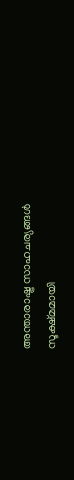അന്താരാഷ്ട്ര സാഹചര്യങ്ങൾ സൂക്ഷ്മമായി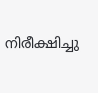നിരീക്ഷിച്ചു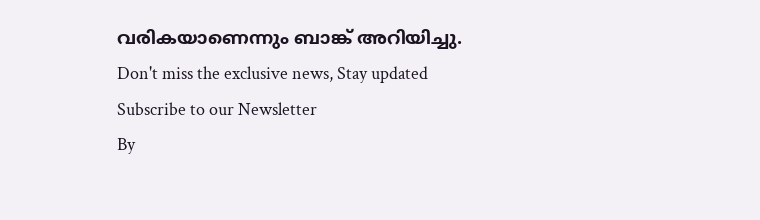വരികയാണെന്നും ബാങ്ക് അറിയിച്ചു.
Don't miss the exclusive news, Stay updated
Subscribe to our Newsletter
By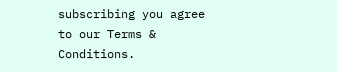subscribing you agree to our Terms & Conditions.